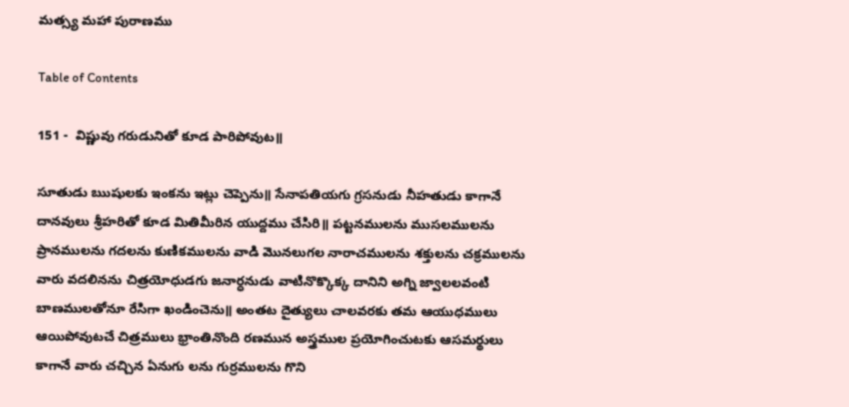మత్స్య మహా పురాణము

Table of Contents

151 -  విష్ణువు గరుడునితో కూడ పారిపోవుట॥

సూతుడు ఋషులకు ఇంకను ఇట్లు చెప్పెను॥ సేనాపతియగు గ్రసనుడు నీహతుడు కాగానే దానవులు శ్రీహరితో కూడ మితిమీరిన యుద్దము చేసిరి॥ పట్టనములను ముసలములను ప్రానములను గదలను కుణికములను వాడి మొనలుగల నారాచములను శక్తులను చక్రములను వారు వదలినను చిత్రయోధుడగు జనార్ధనుడు వాటినొక్కొక్క దానిని అగ్ని జ్వాలలవంటి బాణములతోనూ రేసిగా ఖండించెను॥ అంతట దైత్యులు చాలవరకు తమ ఆయుధములు ఆయిపోవుటచే చిత్రములు భ్రాంతినొంది రణమున అస్త్రముల ప్రయోగించుటకు ఆసమర్థులు కాగానే వారు చచ్చిన ఏనుగు లను గుర్రములను గొని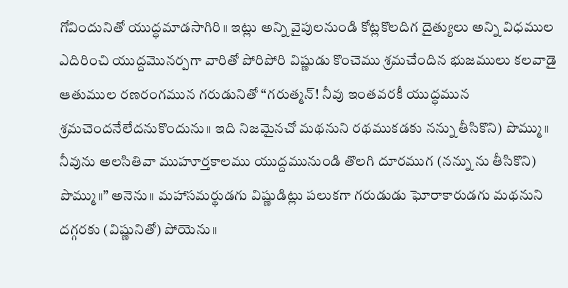గోవిందునితో యుద్ధమాడసాగిరి॥ ఇట్లు అన్ని వైపులనుండి కోట్లకొలదిగ దైత్యులు అన్ని విధముల ఎదిరించి యుద్దమొనర్పగా వారితో పోరిపోరి విష్ణుడు కొంచెము శ్రమచేందిన భుజములు కలవాడై ఆతుముల రణరంగమున గరుడునితో “గరుత్మన్! నీవు ఇంతవరకీ యుద్ధమున శ్రమచెందనేలేదనుకొందును॥ ఇది నిజమైనచో మథనుని రథముకడకు నన్ను తీసికొని) పొమ్ము॥ నీవును అలసితివా ముహూర్తకాలము యుద్దమునుండి తొలగి దూరముగ (నన్ను ను తీసికొని) పొమ్ము॥” అనెను॥ మహాసమర్థుడగు విష్ణుడిట్లు పలుకగా గరుడుడు ఘోరాకారుడగు మథనుని దగ్గరకు (విష్ణునితో) పోయెను॥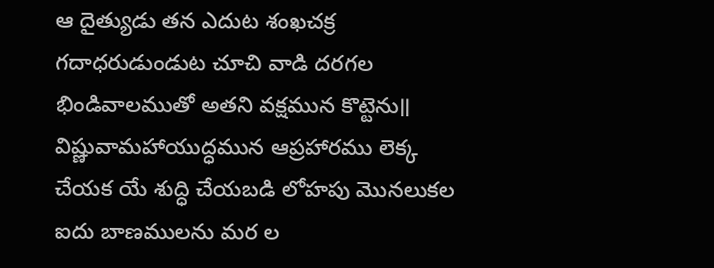ఆ దైత్యుడు తన ఎదుట శంఖచక్ర గదాధరుడుండుట చూచి వాడి దరగల భిండివాలముతో అతని వక్షమున కొట్టెను॥ విష్ణువామహాయుద్ధమున ఆప్రహారము లెక్క చేయక యే శుద్ధి చేయబడి లోహపు మొనలుకల ఐదు బాణములను మర ల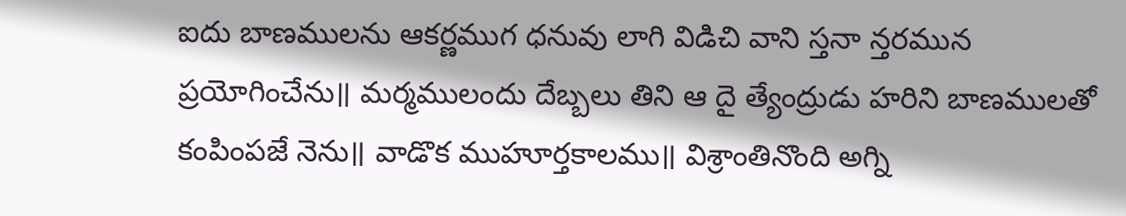ఐదు బాణములను ఆకర్ణముగ ధనువు లాగి విడిచి వాని స్తనా న్తరమున ప్రయోగించేను॥ మర్మములందు దేబ్బలు తిని ఆ దై త్యేంద్రుడు హరిని బాణములతో కంపింపజే నెను॥ వాడొక ముహూర్తకాలము॥ విశ్రాంతినొంది అగ్ని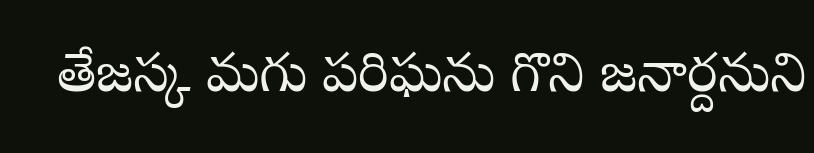తేజస్క మగు పరిఘను గొని జనార్దనుని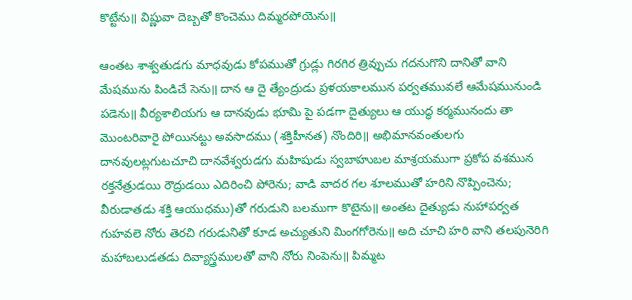కొట్టేను॥ విష్ణువా దెబ్బతో కొంచెము దిమ్మరపోయెను॥

ఆంతట శాశ్వతుడగు మాధవుడు కోపముతో గ్రుడ్లు గిరగిర త్రివ్పుచు గదనుగొని దానితో వాని మేషమును పిండిచే సెను॥ దాన ఆ దై త్యేంద్రుడు ప్రళయకాలమున పర్వతమువలే ఆమేషమునుండి పడెను॥ వీర్యశాలియగు ఆ దానవుడు భూమి పై పడగా దైత్యులు ఆ యుద్ధ కర్మమునందు తా మొంటరివారై పోయినట్టు అవసాదము (శక్తిహీనత) నొందిరి॥ అభిమానవంతులగు దానవులట్లగుటచూచి దానవేశ్వరుడగు మహిషుడు స్వబాహుబల మాశ్రయముగా ప్రకోప వశమున రక్తనేత్రుడయి రౌద్రుడయి ఎదిరించి పోరెను; వాడి వాదర గల శూలముతో హరిని నొప్పించెను; వీరుడాతడు శక్తి ఆయుధము)తో గరుడుని బలముగా కొటైను॥ అంతట దైత్యుడు నుహాపర్వత గుహవలె నోరు తెరచి గరుడునితో కూడ అచ్యుతుని మింగగోరెను॥ అది చూచి హరి వాని తలపునెరిగి మహాబలుడతడు దివ్యాస్త్రములతో వాని నోరు నింపెను॥ పిమ్మట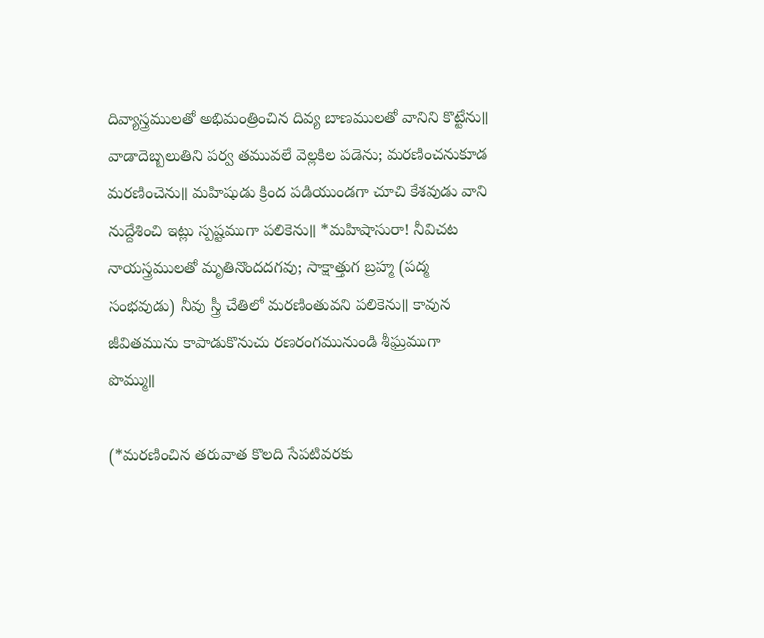దివ్యాస్త్రములతో అభిమంత్రించిన దివ్య బాణములతో వానిని కొట్టేను॥ వాడాదెబ్బలుతిని పర్వ తమువలే వెల్లకిల పడెను; మరణించనుకూడ మరణించెను॥ మహిషుడు క్రింద పడియుండగా చూచి కేశవుడు వాని నుద్దేశించి ఇట్లు స్పష్టముగా పలికెను॥ *మహిషాసురా! నీవిచట నాయస్త్రములతో మృతినొందదగవు; సాక్షాత్తుగ బ్రహ్మ (పద్మ సంభవుడు) నీవు స్త్రీ చేతిలో మరణింతువని పలికెను॥ కావున జీవితమును కాపాడుకొనుచు రణరంగమునుండి శీఘ్రముగా పొమ్ము॥

(*మరణించిన తరువాత కొలది సేపటివరకు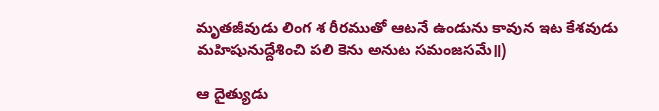మృతజీవుడు లింగ శ రీరముతో ఆటనే ఉండును కావున ఇట కేశవుడు మహిషునుద్దేశించి పలి కెను అనుట సమంజసమే॥)

ఆ దైత్యుడు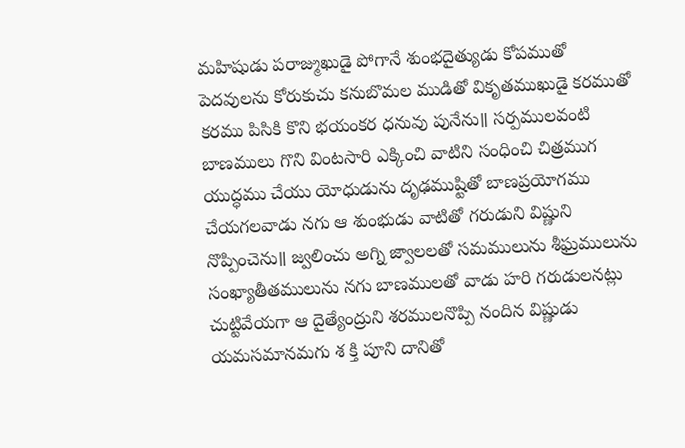మహిషుడు పరాజ్ముఖుడై పోగానే శుంభదైత్యుడు కోపముతో పెదవులను కోరుకుచు కనుబొమల ముడితో వికృతముఖుడై కరముతో కరము పిసికి కొని భయంకర ధనువు పునేను॥ సర్పములవంటి బాణములు గొని వింటసారి ఎక్కించి వాటిని సంధించి చిత్రముగ యుద్ధము చేయు యోధుడును దృఢముష్టితో బాణప్రయోగము చేయగలవాడు నగు ఆ శుంభుడు వాటితో గరుడుని విష్ణుని నొప్పించెను॥ జ్వలించు అగ్ని జ్వాలలతో సమములును శీఘ్రములును సంఖ్యాతీతములును నగు బాణములతో వాడు హరి గరుడులనట్లు చుట్టివేయగా ఆ దైత్యేంద్రుని శరములనొప్పి నందిన విష్ణుడు యమసమానమగు శ క్తి పూని దానితో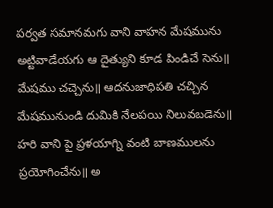పర్వత సమానమగు వాని వాహన మేషమును అట్టివాడేయగు ఆ దైత్యుని కూడ పిండిచే సెను॥ మేషము చచ్చెను॥ ఆదనుజాధిపతి చచ్చిన మేషమునుండి దుమికి నేలపయి నిలువబడెను॥ హరి వాని పై ప్రళయాగ్ని వంటి బాణములను ప్రయోగించేను॥ అ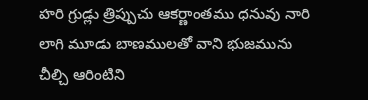హరి గ్రుడ్లు త్రిప్పుచు ఆకర్ణాంతము ధనువు నారి లాగి మూడు బాణములతో వాని భుజమును చీల్చి ఆరింటిని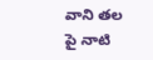వాని తల పై నాటి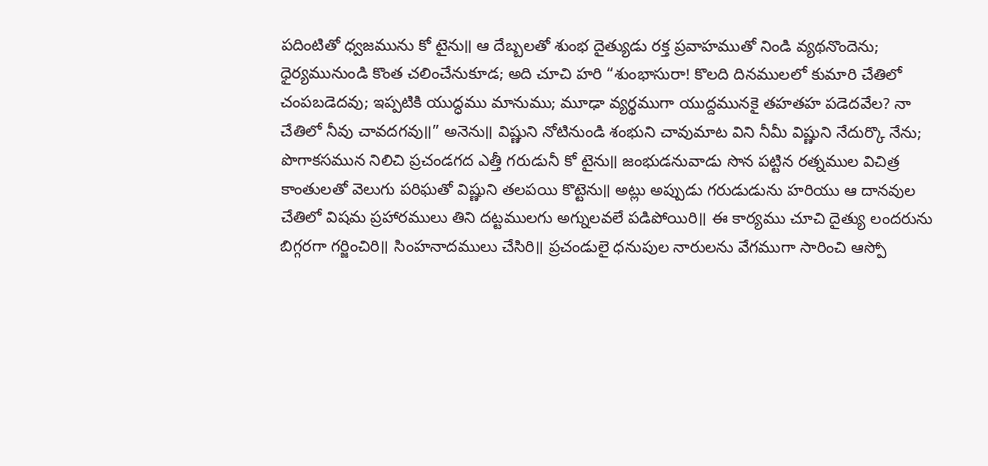పదింటితో ధ్వజమును కో టైను॥ ఆ దేబ్బలతో శుంభ దైత్యుడు రక్త ప్రవాహముతో నిండి వ్యథనొందెను; ధైర్యమునుండి కొంత చలించేనుకూడ; అది చూచి హరి “శుంభాసురా! కొలది దినములలో కుమారి చేతిలో చంపబడెదవు; ఇప్పటికి యుద్ధము మానుము; మూఢా వ్యర్థముగా యుద్దమునకై తహతహ పడెదవేల? నా చేతిలో నీవు చావదగవు॥” అనెను॥ విష్ణుని నోటినుండి శంభుని చావుమాట విని నీమీ విష్ణుని నేదుర్కొ నేను; పొగాకసమున నిలిచి ప్రచండగద ఎత్తీ గరుడునీ కో టైను॥ జంభుడనువాడు సొన పట్టిన రత్నముల విచిత్ర కాంతులతో వెలుగు పరిఘతో విష్ణుని తలపయి కొట్టెను॥ అట్లు అప్పుడు గరుడుడును హరియు ఆ దానవుల చేతిలో విషమ ప్రహారములు తిని దట్టములగు అగ్నులవలే పడిపోయిరి॥ ఈ కార్యము చూచి దైత్యు లందరును బిగ్గరగా గర్జించిరి॥ సింహనాదములు చేసిరి॥ ప్రచండులై ధనుపుల నారులను వేగముగా సారించి ఆస్పో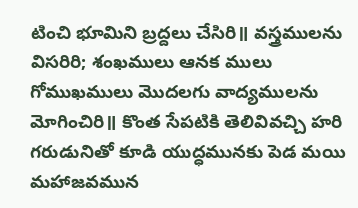టించి భూమిని బ్రద్దలు చేసిరి॥ వస్త్రములను విసరిరి; శంఖములు ఆనక ములు గోముఖములు మొదలగు వాద్యములను మోగించిరి॥ కొంత సేపటికి తెలివివచ్చి హరి గరుడునితో కూడి యుద్ధమునకు పెడ మయి మహాజవమున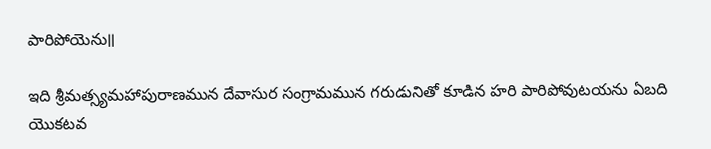పారిపోయెను॥

ఇది శ్రీమత్స్యమహాపురాణమున దేవాసుర సంగ్రామమున గరుడునితో కూడిన హరి పారిపోవుటయను ఏబది యొకటవ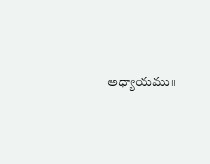అధ్యాయము॥